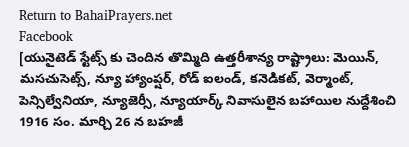Return to BahaiPrayers.net
Facebook
[యునైటెడ్ స్టేట్స్ కు చెందిన తొమ్మిది ఉత్తరీశాన్య రాష్ట్రాలు: మెయిన్, మసచుసెట్స్, న్యూ హ్యాంప్షర్, రోడ్ ఐలండ్, కనెడికట్, వెర్మాంట్, పెన్సిల్వేనియా, న్యూజెర్సీ, న్యూయార్క్ నివాసులైన బహాయిల నుద్దేశించి 1916 సం. మార్చి 26 న బహజీ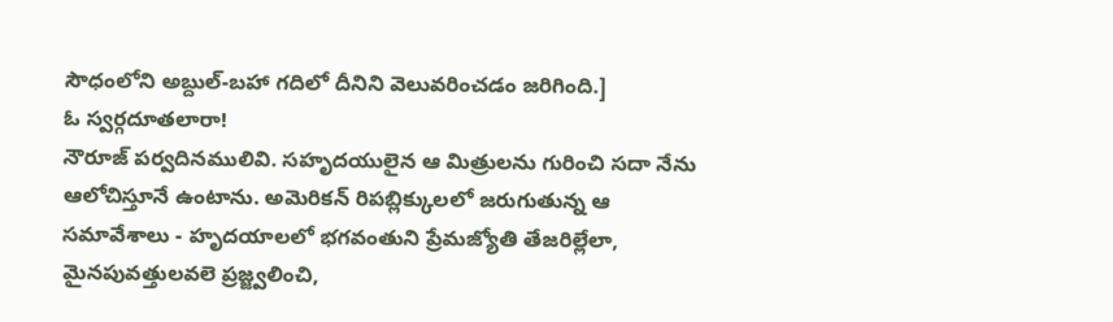సౌధంలోని అబ్దుల్-బహా గదిలో దీనిని వెలువరించడం జరిగింది.]
ఓ స్వర్గదూతలారా!
నౌరూజ్ పర్వదినములివి. సహృదయులైన ఆ మిత్రులను గురించి సదా నేను ఆలోచిస్తూనే ఉంటాను. అమెరికన్ రిపబ్లిక్కులలో జరుగుతున్న ఆ సమావేశాలు - హృదయాలలో భగవంతుని ప్రేమజ్యోతి తేజరిల్లేలా, మైనపువత్తులవలె ప్రజ్జ్వలించి,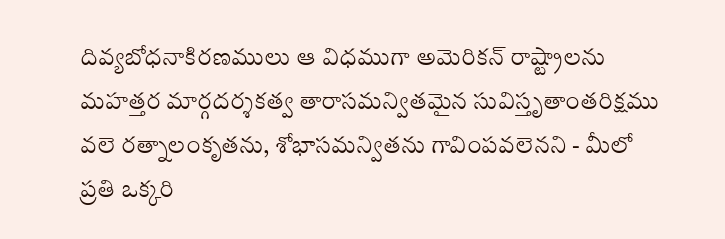దివ్యబోధనాకిరణములు ఆ విధముగా అమెరికన్ రాష్ట్రాలను మహత్తర మార్గదర్శకత్వ తారాసమన్వితమైన సువిస్తృతాంతరిక్షము వలె రత్నాలంకృతను, శోభాసమన్వితను గావింపవలెనని - మీలో ప్రతి ఒక్కరి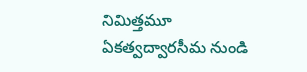నిమిత్తమూ ఏకత్వద్వారసీమ నుండి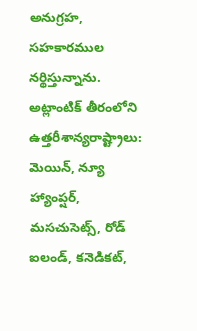అనుగ్రహ, సహకారముల నర్థిస్తున్నాను.
అట్లాంటిక్ తీరంలోని ఉత్తరీశాన్యరాష్ట్రాలు: మెయిన్, న్యూ హ్యాంప్షర్, మసచుసెట్స్, రోడ్ ఐలండ్, కనెడికట్,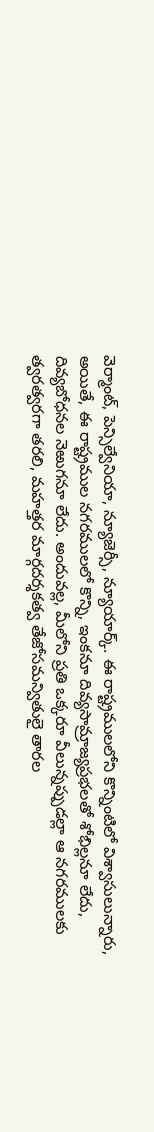వెర్మాంట్, పెన్సిల్వేనియా, న్యూజెర్సీ, న్యూయార్క్. ఈ రాష్ట్రములలోని కొన్నింటిలో విశ్వాసులున్నారు, అయితే, ఈ రాష్ట్రముల నగరములలో కొన్ని, ఇంకనూ దివ్యసామ్రాజ్యప్రభలతో శోభిల్లనూ లేదు, దివ్యబోధనల నెఱుగనూ లేదు. అందువల్ల, మీలోని ప్రతి ఒక్కరూ వీలున్నప్పుడల్లా ఆ నగరములకు త్వరత్వరగా తరలి, మహత్తర మార్గదర్శకత్వ తేజోసమన్వితులై తారల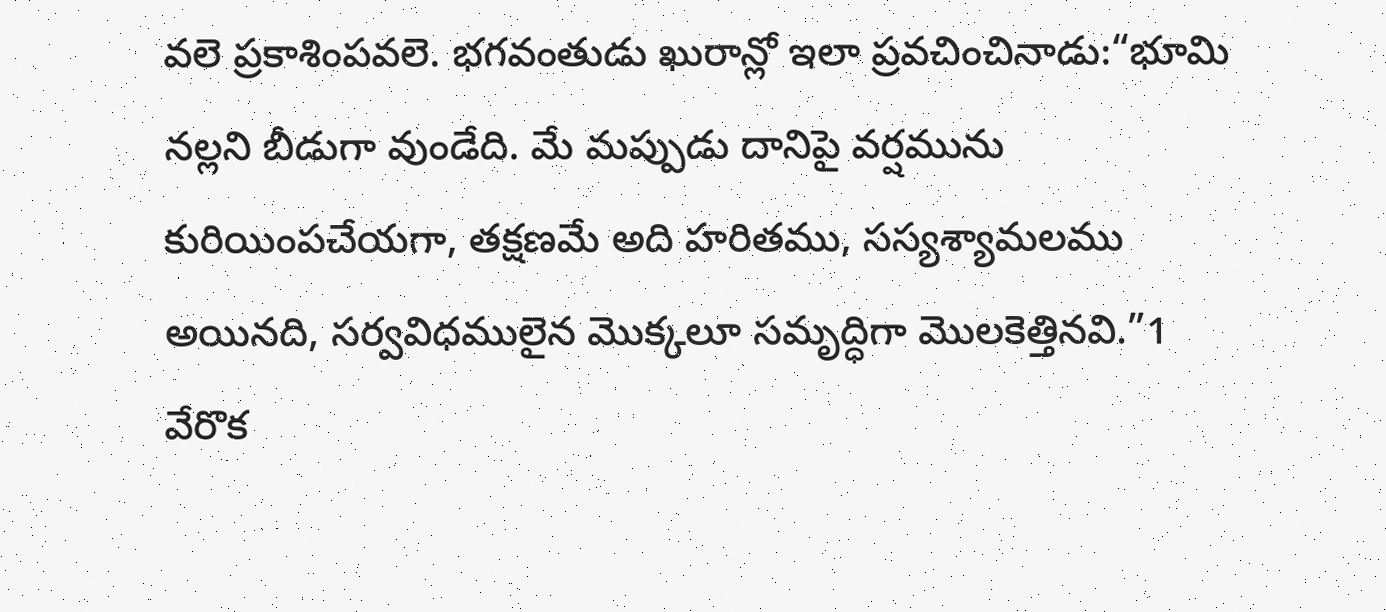వలె ప్రకాశింపవలె. భగవంతుడు ఖురాన్లో ఇలా ప్రవచించినాడు:“భూమి నల్లని బీడుగా వుండేది. మే మప్పుడు దానిపై వర్షమును కురియింపచేయగా, తక్షణమే అది హరితము, సస్యశ్యామలము అయినది, సర్వవిధములైన మొక్కలూ సమృద్ధిగా మొలకెత్తినవి.”1 వేరొక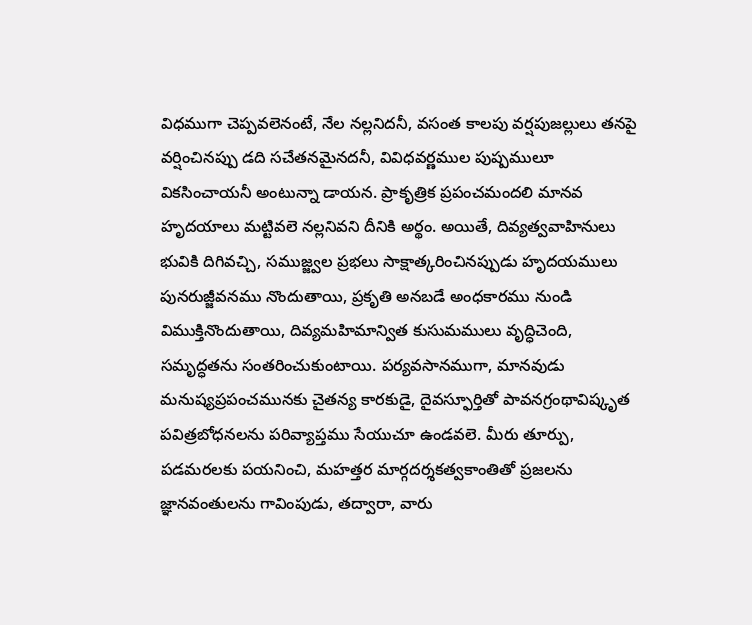విధముగా చెప్పవలెనంటే, నేల నల్లనిదనీ, వసంత కాలపు వర్షపుజల్లులు తనపై వర్షించినప్పు డది సచేతనమైనదనీ, వివిధవర్ణముల పుష్పములూ వికసించాయనీ అంటున్నా డాయన. ప్రాకృత్రిక ప్రపంచమందలి మానవ హృదయాలు మట్టివలె నల్లనివని దీనికి అర్థం. అయితే, దివ్యత్వవాహినులు భువికి దిగివచ్చి, సముజ్జ్వల ప్రభలు సాక్షాత్కరించినప్పుడు హృదయములు పునరుజ్జీవనము నొందుతాయి, ప్రకృతి అనబడే అంధకారము నుండి విముక్తినొందుతాయి, దివ్యమహిమాన్విత కుసుమములు వృద్ధిచెంది, సమృద్ధతను సంతరించుకుంటాయి. పర్యవసానముగా, మానవుడు మనుష్యప్రపంచమునకు చైతన్య కారకుడై, దైవస్ఫూర్తితో పావనగ్రంథావిష్కృత పవిత్రబోధనలను పరివ్యాప్తము సేయుచూ ఉండవలె. మీరు తూర్పు, పడమరలకు పయనించి, మహత్తర మార్గదర్శకత్వకాంతితో ప్రజలను జ్ఞానవంతులను గావింపుడు, తద్వారా, వారు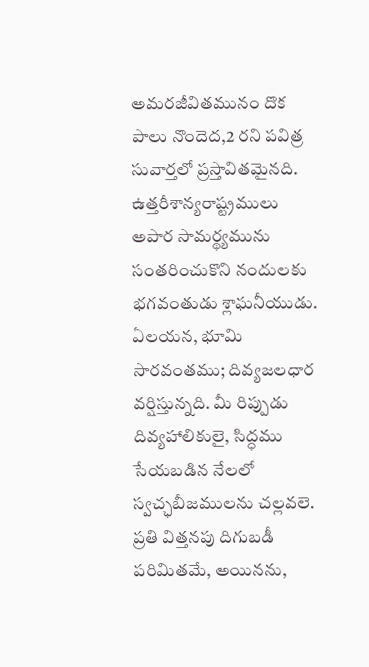అమరజీవితమునం దొక పాలు నొందెద,2 రని పవిత్ర సువార్తలో ప్రస్తావితమైనది. ఉత్తరీశాన్యరాష్ట్రములు అపార సామర్థ్యమును సంతరించుకొని నందులకు భగవంతుడు శ్లాఘనీయుడు. ఏలయన, భూమి సారవంతము; దివ్యజలధార వర్షిస్తున్నది. మీ రిప్పుడు దివ్యహాలికులై, సిద్ధము సేయబడిన నేలలో స్వచ్ఛబీజములను చల్లవలె. ప్రతి విత్తనపు దిగుబడీ పరిమితమే, అయినను,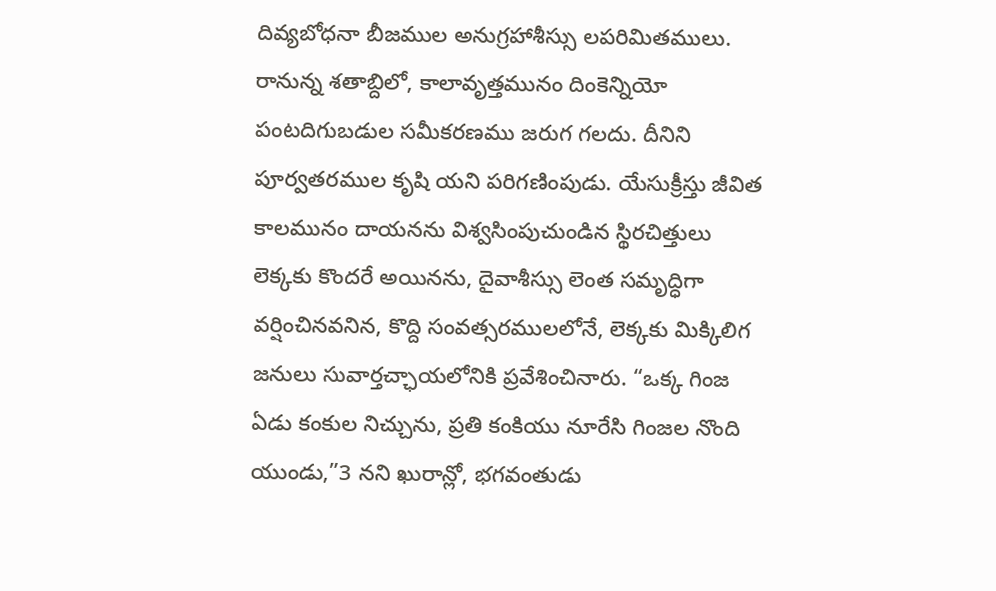దివ్యబోధనా బీజముల అనుగ్రహాశీస్సు లపరిమితములు. రానున్న శతాబ్దిలో, కాలావృత్తమునం దింకెన్నియో పంటదిగుబడుల సమీకరణము జరుగ గలదు. దీనిని పూర్వతరముల కృషి యని పరిగణింపుడు. యేసుక్రీస్తు జీవిత కాలమునం దాయనను విశ్వసింపుచుండిన స్థిరచిత్తులు లెక్కకు కొందరే అయినను, దైవాశీస్సు లెంత సమృద్ధిగా వర్షించినవనిన, కొద్ది సంవత్సరములలోనే, లెక్కకు మిక్కిలిగ జనులు సువార్తచ్ఛాయలోనికి ప్రవేశించినారు. “ఒక్క గింజ ఏడు కంకుల నిచ్చును, ప్రతి కంకియు నూరేసి గింజల నొంది యుండు,”3 నని ఖురాన్లో, భగవంతుడు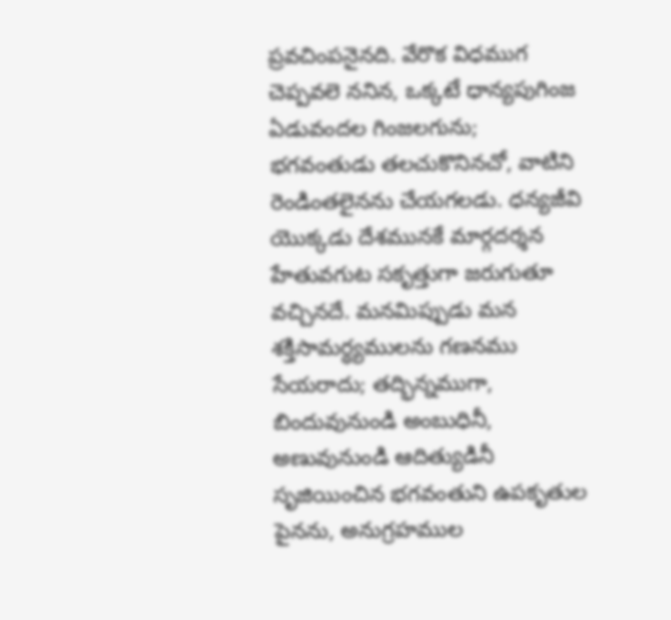ప్రవచింపనైనది. వేరొక విధముగ చెప్పవలె ననిన, ఒక్కటే ధాన్యపుగింజ ఏడువందల గింజలగును; భగవంతుడు తలచుకొనినచో, వాటిని రెండింతలైనను చేయగలడు. ధన్యజీవి యొక్కడు దేశమునకే మార్గదర్శన హేతువగుట సకృత్తుగా జరుగుతూ వచ్చినదే. మనమిప్పుడు మన శక్తిసామర్ధ్యములను గణనము సేయరాదు; తద్భిన్నముగా, బిందువునుండి అంబుధినీ, అణువునుండి ఆదిత్యుడినీ సృజియించిన భగవంతుని ఉపకృతుల పైనను, అనుగ్రహముల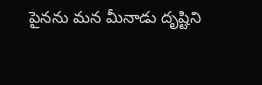పైనను మన మీనాడు దృష్టిని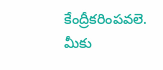కేంద్రీకరింపవలె.
మీకు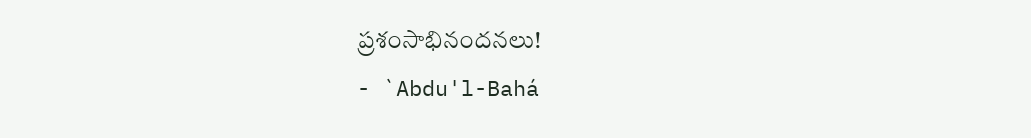ప్రశంసాభినందనలు!
- `Abdu'l-Bahá